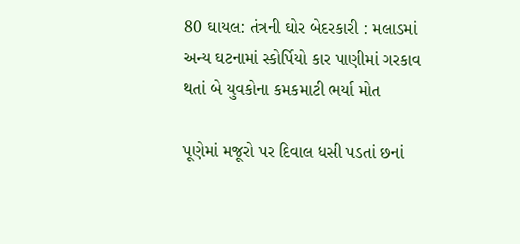80 ઘાયલ: તંત્રની ઘોર બેદરકારી : મલાડમાં અન્ય ઘટનામાં સ્કોર્પિયો કાર પાણીમાં ગરકાવ થતાં બે યુવકોના કમકમાટી ભર્યા મોત

પૂણેમાં મજૂરો પર દિવાલ ધસી પડતાં છનાં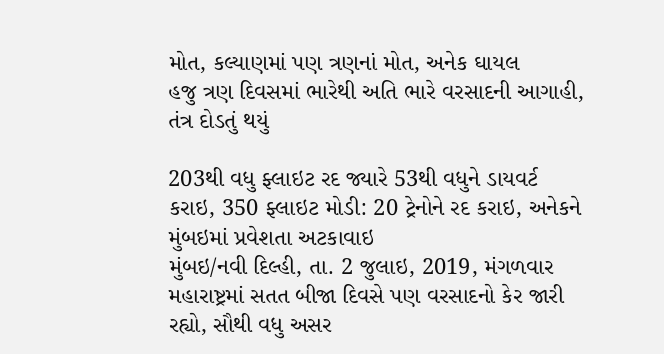મોત, કલ્યાણમાં પણ ત્રણનાં મોત, અનેક ઘાયલ
હજુ ત્રણ દિવસમાં ભારેથી અતિ ભારે વરસાદની આગાહી, તંત્ર દોડતું થયું

203થી વધુ ફ્લાઇટ રદ જ્યારે 53થી વધુને ડાયવર્ટ કરાઇ, 350 ફ્લાઇટ મોડી: 20 ટ્રેનોને રદ કરાઇ, અનેકને મુંબઇમાં પ્રવેશતા અટકાવાઇ
મુંબઇ/નવી દિલ્હી, તા. 2 જુલાઇ, 2019, મંગળવાર
મહારાષ્ટ્રમાં સતત બીજા દિવસે પણ વરસાદનો કેર જારી રહ્યો, સૌથી વધુ અસર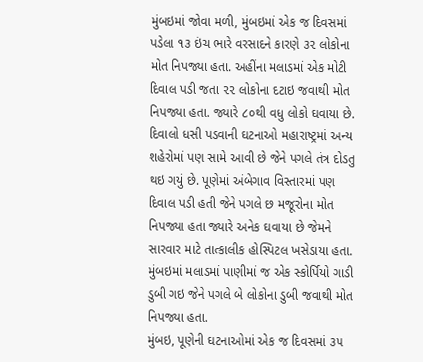મુંબઇમાં જોવા મળી, મુંબઇમાં એક જ દિવસમાં પડેલા ૧૩ ઇંચ ભારે વરસાદને કારણે ૩૨ લોકોના મોત નિપજ્યા હતા. અહીંના મલાડમાં એક મોટી દિવાલ પડી જતા ૨૨ લોકોના દટાઇ જવાથી મોત નિપજ્યા હતા. જ્યારે ૮૦થી વધુ લોકો ઘવાયા છે.
દિવાલો ધસી પડવાની ઘટનાઓ મહારાષ્ટ્રમાં અન્ય શહેરોમાં પણ સામે આવી છે જેને પગલે તંત્ર દોડતુ થઇ ગયું છે. પૂણેમાં અંબેગાવ વિસ્તારમાં પણ દિવાલ પડી હતી જેને પગલે છ મજૂરોના મોત નિપજ્યા હતા જ્યારે અનેક ઘવાયા છે જેમને સારવાર માટે તાત્કાલીક હોસ્પિટલ ખસેડાયા હતા. મુંબઇમાં મલાડમાં પાણીમાં જ એક સ્કોર્પિયો ગાડી ડુબી ગઇ જેને પગલે બે લોકોના ડુબી જવાથી મોત નિપજ્યા હતા.
મુંબઇ, પૂણેની ઘટનાઓમાં એક જ દિવસમાં ૩૫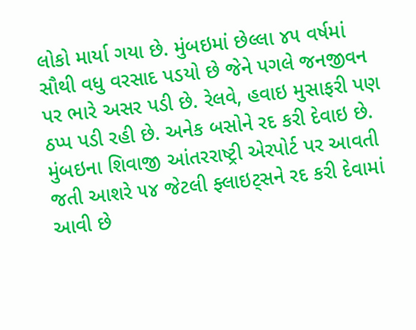લોકો માર્યા ગયા છે. મુંબઇમાં છેલ્લા ૪૫ વર્ષમાં સૌથી વધુ વરસાદ પડયો છે જેને પગલે જનજીવન પર ભારે અસર પડી છે. રેલવે, હવાઇ મુસાફરી પણ ઠપ્પ પડી રહી છે. અનેક બસોને રદ કરી દેવાઇ છે.
મુંબઇના શિવાજી આંતરરાષ્ટ્રી એરપોર્ટ પર આવતી જતી આશરે ૫૪ જેટલી ફ્લાઇટ્સને રદ કરી દેવામાં આવી છે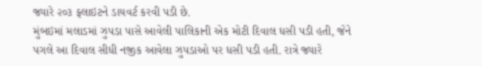જ્યારે ૨૦૩ ફ્લાઇટને ડાયવર્ટ કરવી પડી છે.
મુંબઇમાં મલાડમાં ઝુપડા પાસે આવેલી પાલિકાની એક મોટી દિવાલ ધસી પડી હતી, જેને પગલે આ દિવાલ સીધી નજીક આવેલા ઝુપડાઓ પર ધસી પડી હતી. રાત્રે જ્યારે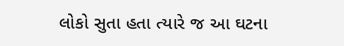લોકો સુતા હતા ત્યારે જ આ ઘટના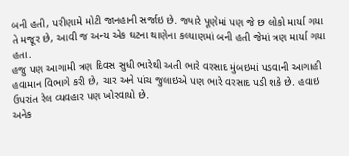બની હતી, પરીણામે મોટી જાનહાની સર્જાઇ છે. જ્યારે પૂણેમાં પણ જે છ લોકો માર્યા ગયા તે મજૂર છે, આવી જ અન્ય એક ઘટના થાણેના કલ્યાણમાં બની હતી જેમાં ત્રણ માર્યા ગયા હતા.
હજુ પણ આગામી ત્રણ દિવસ સુધી ભારેથી અતી ભારે વરસાદ મુંબઇમાં પડવાની આગાહી હવામાન વિભાગે કરી છે, ચાર અને પાંચ જુલાઇએ પણ ભારે વરસાદ પડી શકે છે. હવાઇ ઉપરાંત રેલ વ્યવહાર પણ ખોરવાયો છે.
અનેક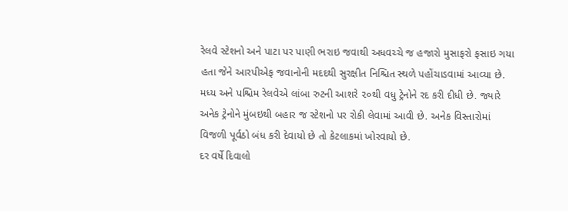રેલવે સ્ટેશનો અને પાટા પર પાણી ભરાઇ જવાથી અધવચ્ચે જ હજારો મુસાફરો ફસાઇ ગયા હતા જેને આરપીએફ જવાનોની મદદથી સુરક્ષીત નિશ્ચિત સ્થળે પહોંચાડવામાં આવ્યા છે. મધ્ય અને પશ્ચિમ રેલવેએ લાંબા રુટની આશરે ૨૦થી વધુ ટ્રેનોને રદ કરી દીધી છે. જ્યારે અનેક ટ્રેનોને મુંબઇથી બહાર જ સ્ટેશનો પર રોકી લેવામાં આવી છે. અનેક વિસ્તારોમાં વિજળી પૂર્વઠો બંધ કરી દેવાયો છે તો કેટલાકમાં ખોરવાયો છે.
દર વર્ષે દિવાલો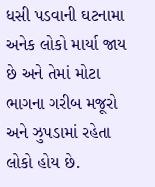ધસી પડવાની ઘટનામા અનેક લોકો માર્યા જાય છે અને તેમાં મોટા ભાગના ગરીબ મજૂરો અને ઝુપડામાં રહેતા લોકો હોય છે.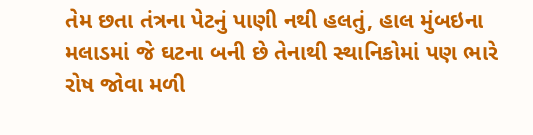તેમ છતા તંત્રના પેટનું પાણી નથી હલતું, હાલ મુંબઇના મલાડમાં જે ઘટના બની છે તેનાથી સ્થાનિકોમાં પણ ભારે રોષ જોવા મળી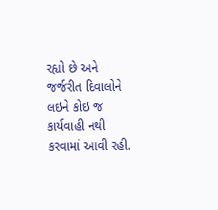રહ્યો છે અને જર્જરીત દિવાલોને લઇને કોઇ જ કાર્યવાહી નથી કરવામાં આવી રહી.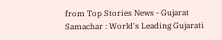from Top Stories News - Gujarat Samachar : World's Leading Gujarati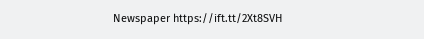Newspaper https://ift.tt/2Xt8SVH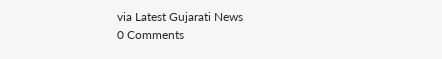via Latest Gujarati News
0 Comments